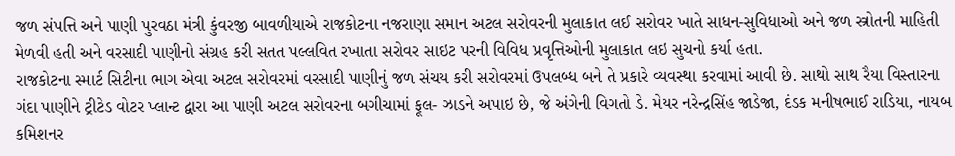જળ સંપત્તિ અને પાણી પુરવઠા મંત્રી કુંવરજી બાવળીયાએ રાજકોટના નજરાણા સમાન અટલ સરોવરની મુલાકાત લઈ સરોવર ખાતે સાધન-સુવિધાઓ અને જળ સ્ત્રોતની માહિતી મેળવી હતી અને વરસાદી પાણીનો સંગ્રહ કરી સતત પલ્લવિત રખાતા સરોવર સાઇટ પરની વિવિધ પ્રવૃત્તિઓની મુલાકાત લઇ સુચનો કર્યા હતા.
રાજકોટના સ્માર્ટ સિટીના ભાગ એવા અટલ સરોવરમાં વરસાદી પાણીનું જળ સંચય કરી સરોવરમાં ઉપલબ્ધ બને તે પ્રકારે વ્યવસ્થા કરવામાં આવી છે. સાથો સાથ રૈયા વિસ્તારના ગંદા પાણીને ટ્રીટેડ વોટર પ્લાન્ટ દ્વારા આ પાણી અટલ સરોવરના બગીચામાં ફૂલ- ઝાડને અપાઇ છે, જે અંગેની વિગતો ડે. મેયર નરેન્દ્રસિંહ જાડેજા, દંડક મનીષભાઈ રાડિયા, નાયબ કમિશનર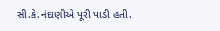સી.કે.નંદાણીએ પૂરી પાડી હતી.